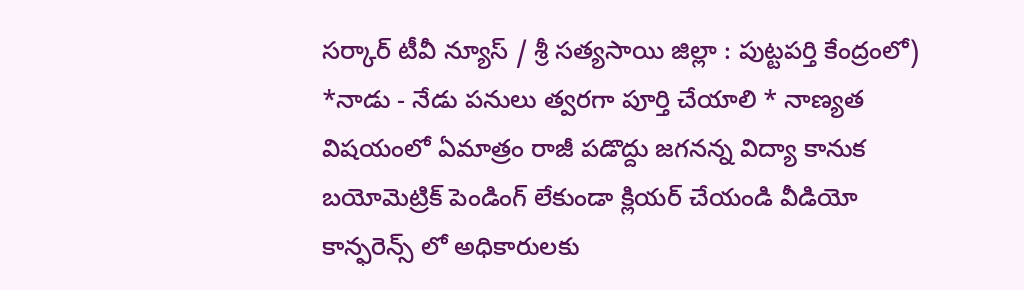సర్కార్ టీవీ న్యూస్ / శ్రీ సత్యసాయి జిల్లా : పుట్టపర్తి కేంద్రంలో) *నాడు - నేడు పనులు త్వరగా పూర్తి చేయాలి * నాణ్యత విషయంలో ఏమాత్రం రాజీ పడొద్దు జగనన్న విద్యా కానుక బయోమెట్రిక్ పెండింగ్ లేకుండా క్లియర్ చేయండి వీడియో కాన్ఫరెన్స్ లో అధికారులకు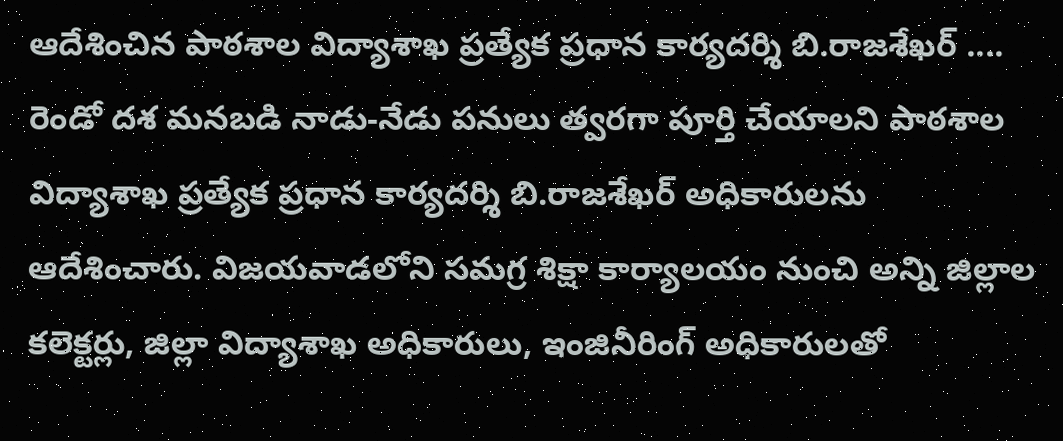ఆదేశించిన పాఠశాల విద్యాశాఖ ప్రత్యేక ప్రధాన కార్యదర్శి బి.రాజశేఖర్ .... రెండో దశ మనబడి నాడు-నేడు పనులు త్వరగా పూర్తి చేయాలని పాఠశాల విద్యాశాఖ ప్రత్యేక ప్రధాన కార్యదర్శి బి.రాజశేఖర్ అధికారులను ఆదేశించారు. విజయవాడలోని సమగ్ర శిక్షా కార్యాలయం నుంచి అన్ని జిల్లాల కలెక్టర్లు, జిల్లా విద్యాశాఖ అధికారులు, ఇంజినీరింగ్ అధికారులతో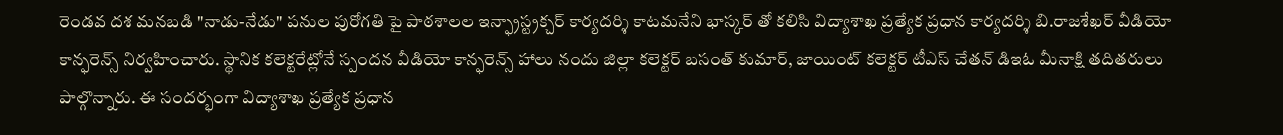రెండవ దశ మనబడి "నాడు-నేడు" పనుల పురోగతి పై పాఠశాలల ఇన్ఫ్రాస్ట్రక్చర్ కార్యదర్శి కాటమనేని భాస్కర్ తో కలిసి విద్యాశాఖ ప్రత్యేక ప్రధాన కార్యదర్శి బి.రాజశేఖర్ వీడియో కాన్ఫరెన్స్ నిర్వహించారు. స్థానిక కలెక్టరేట్లోనే స్పందన వీడియో కాన్ఫరెన్స్ హాలు నందు జిల్లా కలెక్టర్ బసంత్ కుమార్, జాయింట్ కలెక్టర్ టీఎస్ చేతన్ డిఇఓ మీనాక్షి తదితరులు పాల్గొన్నారు. ఈ సందర్భంగా విద్యాశాఖ ప్రత్యేక ప్రధాన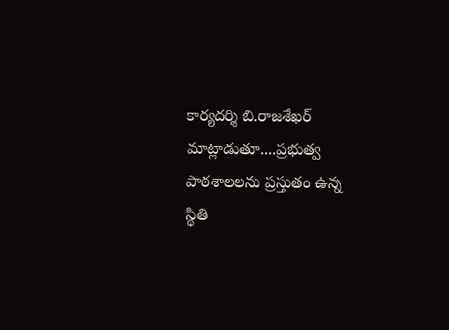కార్యదర్శి బి.రాజశేఖర్ మాట్లాడుతూ....ప్రభుత్వ పాఠశాలలను ప్రస్తుతం ఉన్న స్థితి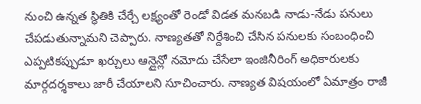నుంచి ఉన్నత స్థితికి చేర్చే లక్ష్యంతో రెండో విడత మనబడి నాడు-నేడు పనులు చేపడుతున్నామని చెప్పారు. నాణ్యతతో నిర్దేశించి చేసిన పనులకు సంబంధించి ఎప్పటికప్పుడూ ఖర్చులు ఆన్లైన్లో నమోదు చేసేలా ఇంజినీరింగ్ అధికారులకు మార్గదర్శకాలు జారీ చేయాలని సూచించారు. నాణ్యత విషయంలో ఏమాత్రం రాజీ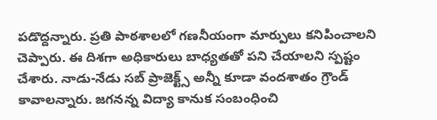పడొద్దన్నారు. ప్రతి పాఠశాలలో గణనీయంగా మార్పులు కనిపించాలని చెప్పారు. ఈ దిశగా అధికారులు బాధ్యతతో పని చేయాలని స్పష్టం చేశారు. నాడు-నేడు సబ్ ప్రాజెక్ట్స్ అన్నీ కూడా వందశాతం గ్రౌండ్ కావాలన్నారు. జగనన్న విద్యా కానుక సంబంధించి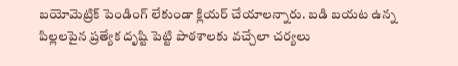బయోమెట్రిక్ పెండింగ్ లేకుండా క్లియర్ చేయాలన్నారు. బడి బయట ఉన్న పిల్లలపైన ప్రత్యేక దృష్టి పెట్టి పాఠశాలకు వచ్చేలా చర్యలు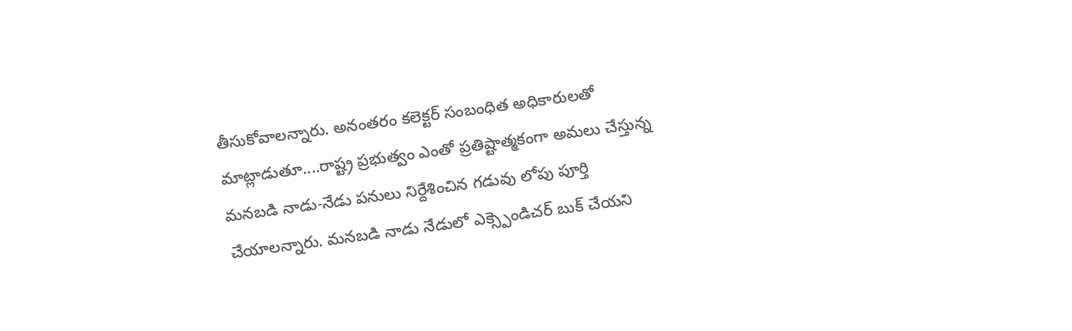తీసుకోవాలన్నారు. అనంతరం కలెక్టర్ సంబంధిత అధికారులతో మాట్లాడుతూ....రాష్ట్ర ప్రభుత్వం ఎంతో ప్రతిష్టాత్మకంగా అమలు చేస్తున్న మనబడి నాడు-నేడు పనులు నిర్దేశించిన గడువు లోపు పూర్తి చేయాలన్నారు. మనబడి నాడు నేడులో ఎక్స్పెండిచర్ బుక్ చేయని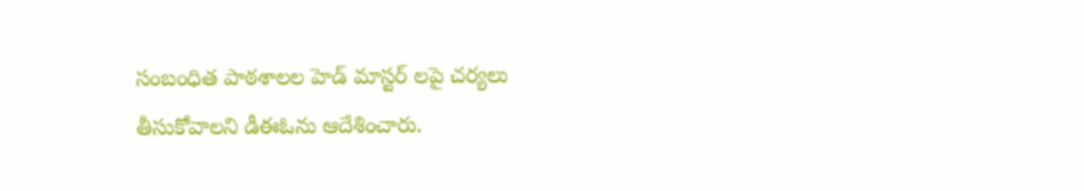సంబంధిత పాఠశాలల హెడ్ మాస్టర్ లపై చర్యలు తీసుకోవాలని డీఈఓను ఆదేశించారు.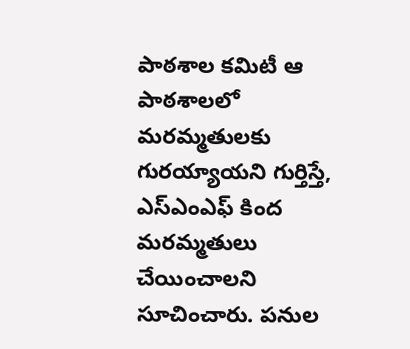పాఠశాల కమిటీ ఆ పాఠశాలలో మరమ్మతులకు గురయ్యాయని గుర్తిస్తే, ఎస్ఎంఎఫ్ కింద మరమ్మతులు చేయించాలని సూచించారు. పనుల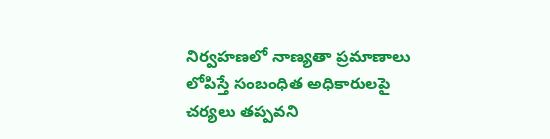నిర్వహణలో నాణ్యతా ప్రమాణాలు లోపిస్తే సంబంధిత అధికారులపై చర్యలు తప్పవని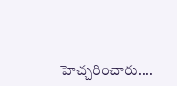హెచ్చరించారు....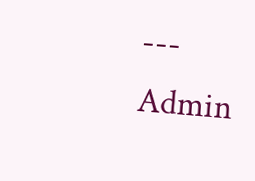---
Admin